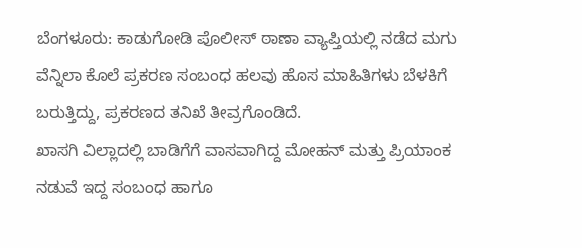ಬೆಂಗಳೂರು: ಕಾಡುಗೋಡಿ ಪೊಲೀಸ್ ಠಾಣಾ ವ್ಯಾಪ್ತಿಯಲ್ಲಿ ನಡೆದ ಮಗು ವೆನ್ನಿಲಾ ಕೊಲೆ ಪ್ರಕರಣ ಸಂಬಂಧ ಹಲವು ಹೊಸ ಮಾಹಿತಿಗಳು ಬೆಳಕಿಗೆ ಬರುತ್ತಿದ್ದು, ಪ್ರಕರಣದ ತನಿಖೆ ತೀವ್ರಗೊಂಡಿದೆ.
ಖಾಸಗಿ ವಿಲ್ಲಾದಲ್ಲಿ ಬಾಡಿಗೆಗೆ ವಾಸವಾಗಿದ್ದ ಮೋಹನ್ ಮತ್ತು ಪ್ರಿಯಾಂಕ ನಡುವೆ ಇದ್ದ ಸಂಬಂಧ ಹಾಗೂ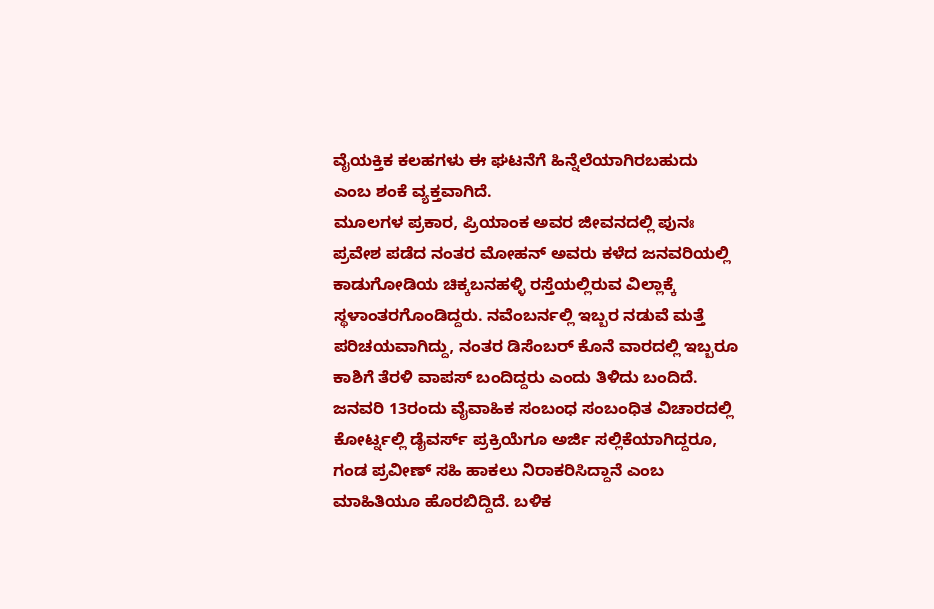ವೈಯಕ್ತಿಕ ಕಲಹಗಳು ಈ ಘಟನೆಗೆ ಹಿನ್ನೆಲೆಯಾಗಿರಬಹುದು ಎಂಬ ಶಂಕೆ ವ್ಯಕ್ತವಾಗಿದೆ.
ಮೂಲಗಳ ಪ್ರಕಾರ, ಪ್ರಿಯಾಂಕ ಅವರ ಜೀವನದಲ್ಲಿ ಪುನಃ ಪ್ರವೇಶ ಪಡೆದ ನಂತರ ಮೋಹನ್ ಅವರು ಕಳೆದ ಜನವರಿಯಲ್ಲಿ ಕಾಡುಗೋಡಿಯ ಚಿಕ್ಕಬನಹಳ್ಳಿ ರಸ್ತೆಯಲ್ಲಿರುವ ವಿಲ್ಲಾಕ್ಕೆ ಸ್ಥಳಾಂತರಗೊಂಡಿದ್ದರು. ನವೆಂಬರ್ನಲ್ಲಿ ಇಬ್ಬರ ನಡುವೆ ಮತ್ತೆ ಪರಿಚಯವಾಗಿದ್ದು, ನಂತರ ಡಿಸೆಂಬರ್ ಕೊನೆ ವಾರದಲ್ಲಿ ಇಬ್ಬರೂ ಕಾಶಿಗೆ ತೆರಳಿ ವಾಪಸ್ ಬಂದಿದ್ದರು ಎಂದು ತಿಳಿದು ಬಂದಿದೆ.
ಜನವರಿ 13ರಂದು ವೈವಾಹಿಕ ಸಂಬಂಧ ಸಂಬಂಧಿತ ವಿಚಾರದಲ್ಲಿ ಕೋರ್ಟ್ನಲ್ಲಿ ಡೈವರ್ಸ್ ಪ್ರಕ್ರಿಯೆಗೂ ಅರ್ಜಿ ಸಲ್ಲಿಕೆಯಾಗಿದ್ದರೂ, ಗಂಡ ಪ್ರವೀಣ್ ಸಹಿ ಹಾಕಲು ನಿರಾಕರಿಸಿದ್ದಾನೆ ಎಂಬ ಮಾಹಿತಿಯೂ ಹೊರಬಿದ್ದಿದೆ. ಬಳಿಕ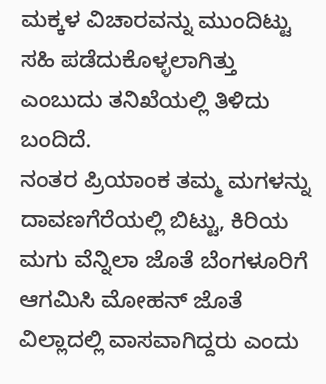ಮಕ್ಕಳ ವಿಚಾರವನ್ನು ಮುಂದಿಟ್ಟು ಸಹಿ ಪಡೆದುಕೊಳ್ಳಲಾಗಿತ್ತು ಎಂಬುದು ತನಿಖೆಯಲ್ಲಿ ತಿಳಿದು ಬಂದಿದೆ.
ನಂತರ ಪ್ರಿಯಾಂಕ ತಮ್ಮ ಮಗಳನ್ನು ದಾವಣಗೆರೆಯಲ್ಲಿ ಬಿಟ್ಟು, ಕಿರಿಯ ಮಗು ವೆನ್ನಿಲಾ ಜೊತೆ ಬೆಂಗಳೂರಿಗೆ ಆಗಮಿಸಿ ಮೋಹನ್ ಜೊತೆ ವಿಲ್ಲಾದಲ್ಲಿ ವಾಸವಾಗಿದ್ದರು ಎಂದು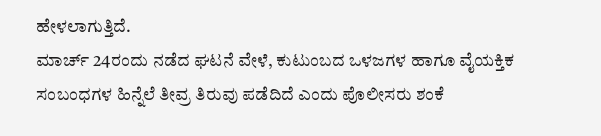ಹೇಳಲಾಗುತ್ತಿದೆ.
ಮಾರ್ಚ್ 24ರಂದು ನಡೆದ ಘಟನೆ ವೇಳೆ, ಕುಟುಂಬದ ಒಳಜಗಳ ಹಾಗೂ ವೈಯಕ್ತಿಕ ಸಂಬಂಧಗಳ ಹಿನ್ನೆಲೆ ತೀವ್ರ ತಿರುವು ಪಡೆದಿದೆ ಎಂದು ಪೊಲೀಸರು ಶಂಕೆ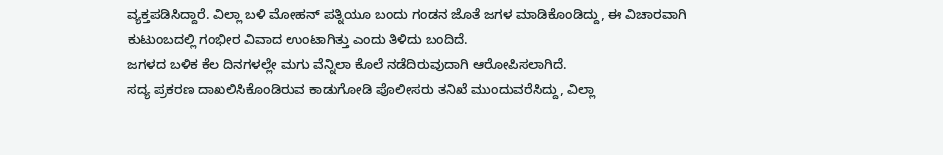ವ್ಯಕ್ತಪಡಿಸಿದ್ದಾರೆ. ವಿಲ್ಲಾ ಬಳಿ ಮೋಹನ್ ಪತ್ನಿಯೂ ಬಂದು ಗಂಡನ ಜೊತೆ ಜಗಳ ಮಾಡಿಕೊಂಡಿದ್ದು, ಈ ವಿಚಾರವಾಗಿ ಕುಟುಂಬದಲ್ಲಿ ಗಂಭೀರ ವಿವಾದ ಉಂಟಾಗಿತ್ತು ಎಂದು ತಿಳಿದು ಬಂದಿದೆ.
ಜಗಳದ ಬಳಿಕ ಕೆಲ ದಿನಗಳಲ್ಲೇ ಮಗು ವೆನ್ನಿಲಾ ಕೊಲೆ ನಡೆದಿರುವುದಾಗಿ ಆರೋಪಿಸಲಾಗಿದೆ.
ಸದ್ಯ ಪ್ರಕರಣ ದಾಖಲಿಸಿಕೊಂಡಿರುವ ಕಾಡುಗೋಡಿ ಪೊಲೀಸರು ತನಿಖೆ ಮುಂದುವರೆಸಿದ್ದು, ವಿಲ್ಲಾ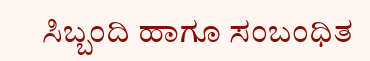ಸಿಬ್ಬಂದಿ ಹಾಗೂ ಸಂಬಂಧಿತ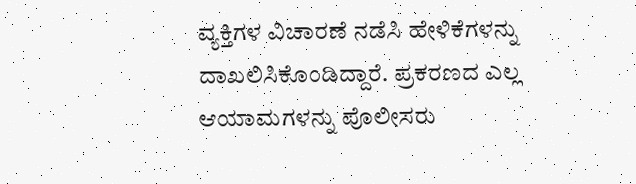ವ್ಯಕ್ತಿಗಳ ವಿಚಾರಣೆ ನಡೆಸಿ ಹೇಳಿಕೆಗಳನ್ನು ದಾಖಲಿಸಿಕೊಂಡಿದ್ದಾರೆ. ಪ್ರಕರಣದ ಎಲ್ಲ ಆಯಾಮಗಳನ್ನು ಪೊಲೀಸರು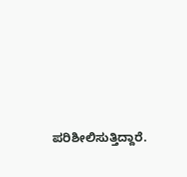ಪರಿಶೀಲಿಸುತ್ತಿದ್ದಾರೆ.